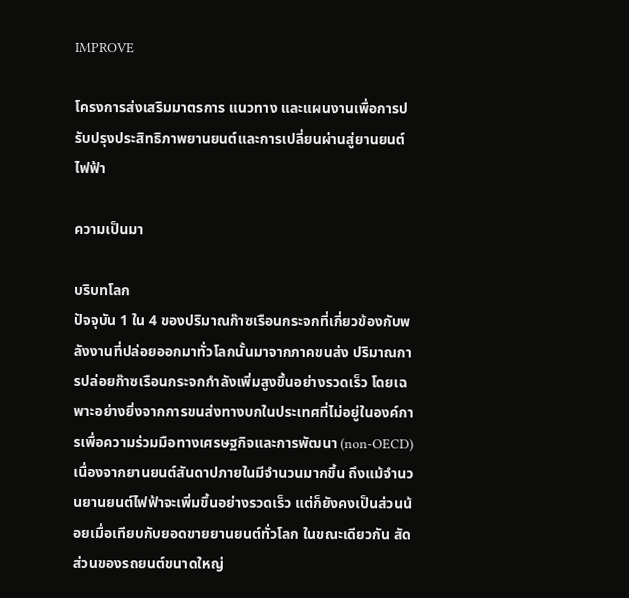IMPROVE

โครงการส่งเสริมมาตรการ แนวทาง และแผนงานเพื่อการปรับปรุงประสิทธิภาพยานยนต์และการเปลี่ยนผ่านสู่ยานยนต์ไฟฟ้า

ความเป็นมา

บริบทโลก
ปัจจุบัน 1 ใน 4 ของปริมาณก๊าซเรือนกระจกที่เกี่ยวข้องกับพลังงานที่ปล่อยออกมาทั่วโลกนั้นมาจากภาคขนส่ง ปริมาณการปล่อยก๊าซเรือนกระจกกำลังเพิ่มสูงขึ้นอย่างรวดเร็ว โดยเฉพาะอย่างยิ่งจากการขนส่งทางบกในประเทศที่ไม่อยู่ในองค์การเพื่อความร่วมมือทางเศรษฐกิจและการพัฒนา (non-OECD) เนื่องจากยานยนต์สันดาปภายในมีจำนวนมากขึ้น ถึงแม้จำนวนยานยนต์ไฟฟ้าจะเพิ่มขึ้นอย่างรวดเร็ว แต่ก็ยังคงเป็นส่วนน้อยเมื่อเทียบกับยอดขายยานยนต์ทั่วโลก ในขณะเดียวกัน สัดส่วนของรถยนต์ขนาดใหญ่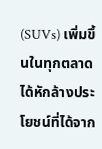(SUVs) เพิ่มขึ้นในทุกตลาดได้หักล้างประโยชน์ที่ได้จาก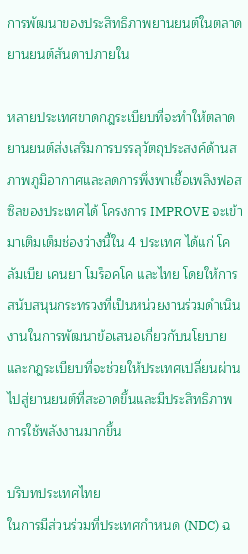การพัฒนาของประสิทธิภาพยานยนต์ในตลาดยานยนต์สันดาปภายใน

หลายประเทศขาดกฎระเบียบที่จะทำให้ตลาดยานยนต์ส่งเสริมการบรรลุวัตถุประสงค์ด้านสภาพภูมิอากาศและลดการพึ่งพาเชื้อเพลิงฟอสซิลของประเทศได้ โครงการ IMPROVE จะเข้ามาเติมเต็มช่องว่างนี้ใน 4 ประเทศ ได้แก่ โคลัมเบีย เคนยา โมร็อคโค และไทย โดยให้การสนับสนุนกระทรวงที่เป็นหน่วยงานร่วมดำเนินงานในการพัฒนาข้อเสนอเกี่ยวกับนโยบายและกฎระเบียบที่จะช่วยให้ประเทศเปลี่ยนผ่านไปสู่ยานยนต์ที่สะอาดขึ้นและมีประสิทธิภาพการใช้พลังงานมากขึ้น

บริบทประเทศไทย
ในการมีส่วนร่วมที่ประเทศกำหนด (NDC) ฉ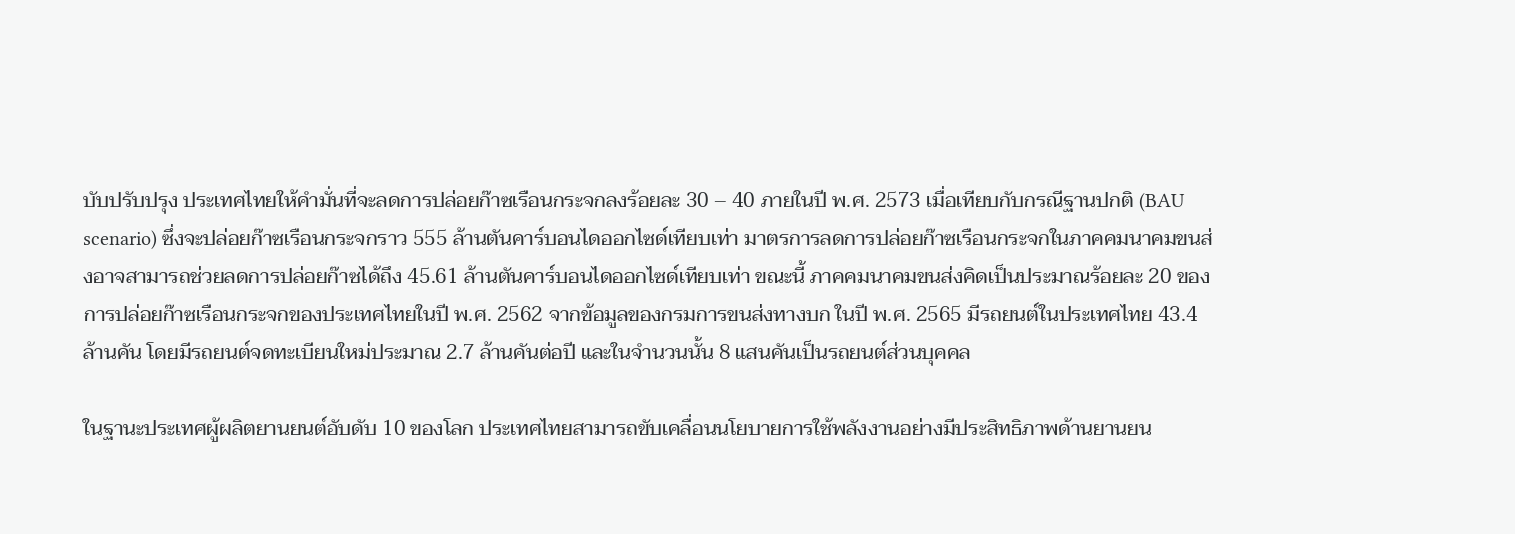บับปรับปรุง ประเทศไทยให้คำมั่นที่จะลดการปล่อยก๊าซเรือนกระจกลงร้อยละ 30 – 40 ภายในปี พ.ศ. 2573 เมื่อเทียบกับกรณีฐานปกติ (BAU scenario) ซึ่งจะปล่อยก๊าซเรือนกระจกราว 555 ล้านตันคาร์บอนไดออกไซด์เทียบเท่า มาตรการลดการปล่อยก๊าซเรือนกระจกในภาคคมนาคมขนส่งอาจสามารถช่วยลดการปล่อยก๊าซได้ถึง 45.61 ล้านตันคาร์บอนไดออกไซด์เทียบเท่า ขณะนี้ ภาคคมนาคมขนส่งคิดเป็นประมาณร้อยละ 20 ของการปล่อยก๊าซเรือนกระจกของประเทศไทยในปี พ.ศ. 2562 จากข้อมูลของกรมการขนส่งทางบก ในปี พ.ศ. 2565 มีรถยนต์ในประเทศไทย 43.4 ล้านคัน โดยมีรถยนต์จดทะเบียนใหม่ประมาณ 2.7 ล้านคันต่อปี และในจำนวนนั้น 8 แสนคันเป็นรถยนต์ส่วนบุคคล

ในฐานะประเทศผู้ผลิตยานยนต์อับดับ 10 ของโลก ประเทศไทยสามารถขับเคลื่อนนโยบายการใช้พลังงานอย่างมีประสิทธิภาพด้านยานยน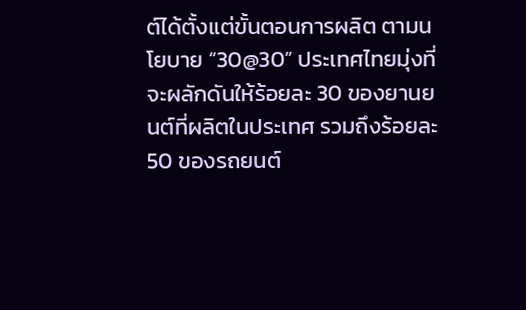ต์ได้ตั้งแต่ขั้นตอนการผลิต ตามนโยบาย “30@30” ประเทศไทยมุ่งที่จะผลักดันให้ร้อยละ 30 ของยานยนต์ที่ผลิตในประเทศ รวมถึงร้อยละ 50 ของรถยนต์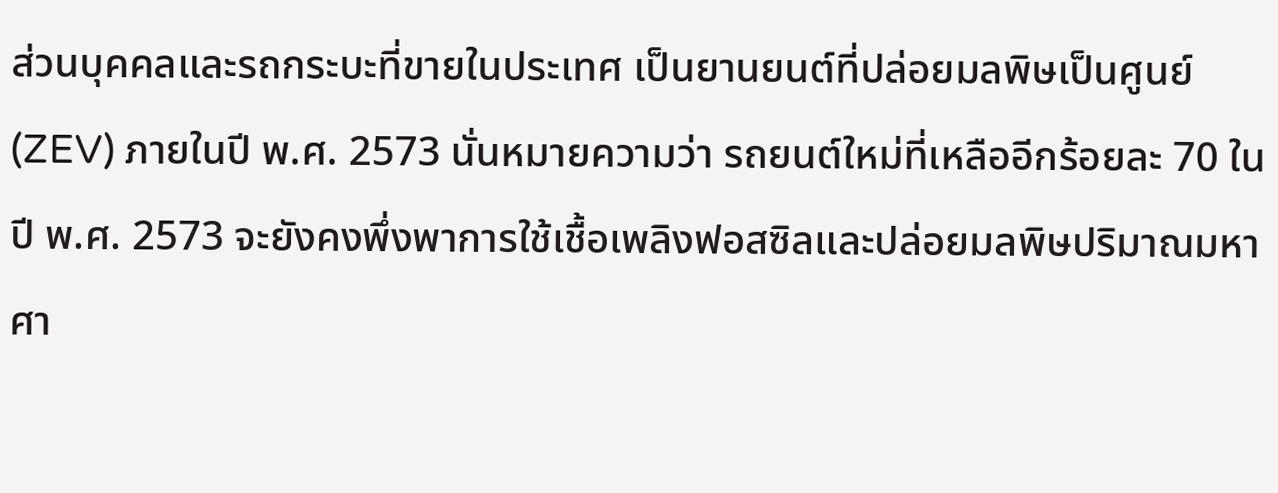ส่วนบุคคลและรถกระบะที่ขายในประเทศ เป็นยานยนต์ที่ปล่อยมลพิษเป็นศูนย์ (ZEV) ภายในปี พ.ศ. 2573 นั่นหมายความว่า รถยนต์ใหม่ที่เหลืออีกร้อยละ 70 ในปี พ.ศ. 2573 จะยังคงพึ่งพาการใช้เชื้อเพลิงฟอสซิลและปล่อยมลพิษปริมาณมหาศา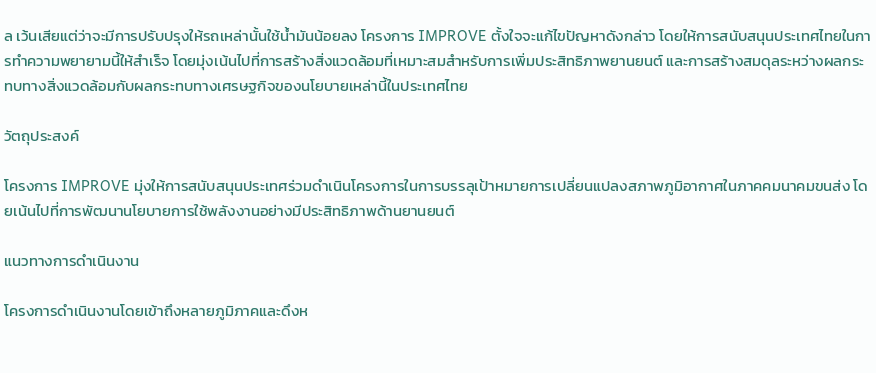ล เว้นเสียแต่ว่าจะมีการปรับปรุงให้รถเหล่านั้นใช้น้ำมันน้อยลง โครงการ IMPROVE ตั้งใจจะแก้ไขปัญหาดังกล่าว โดยให้การสนับสนุนประเทศไทยในการทำความพยายามนี้ให้สำเร็จ โดยมุ่งเน้นไปที่การสร้างสิ่งแวดล้อมที่เหมาะสมสำหรับการเพิ่มประสิทธิภาพยานยนต์ และการสร้างสมดุลระหว่างผลกระทบทางสิ่งแวดล้อมกับผลกระทบทางเศรษฐกิจของนโยบายเหล่านี้ในประเทศไทย

วัตถุประสงค์

โครงการ IMPROVE มุ่งให้การสนับสนุนประเทศร่วมดำเนินโครงการในการบรรลุเป้าหมายการเปลี่ยนแปลงสภาพภูมิอากาศในภาคคมนาคมขนส่ง โดยเน้นไปที่การพัฒนานโยบายการใช้พลังงานอย่างมีประสิทธิภาพด้านยานยนต์

แนวทางการดำเนินงาน

โครงการดำเนินงานโดยเข้าถึงหลายภูมิภาคและดึงห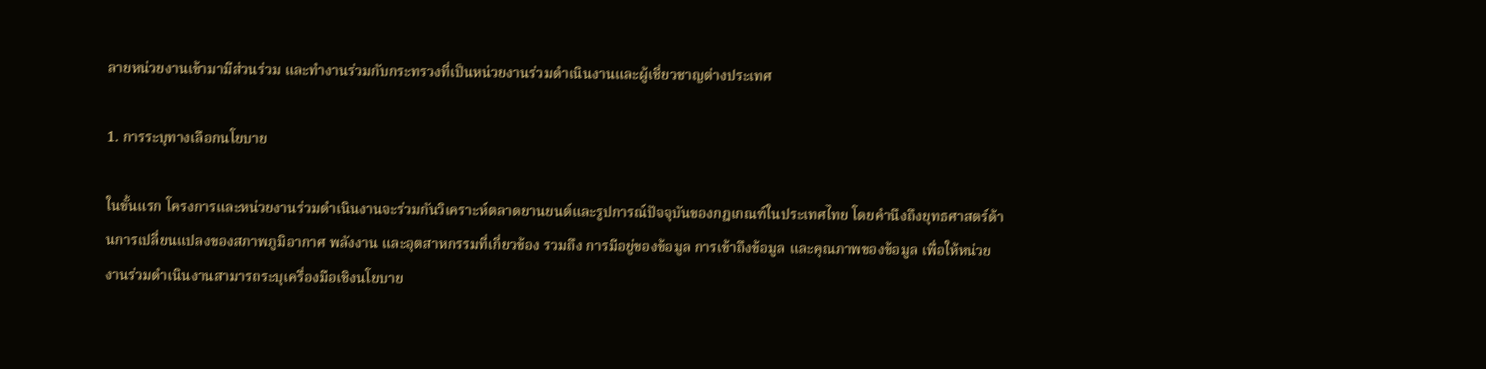ลายหน่วยงานเข้ามามีส่วนร่วม และทำงานร่วมกับกระทรวงที่เป็นหน่วยงานร่วมดำเนินงานและผู้เชี่ยวชาญต่างประเทศ

1. การระบุทางเลือกนโยบาย

ในขั้นแรก โครงการและหน่วยงานร่วมดำเนินงานจะร่วมกันวิเคราะห์ตลาดยานยนต์และรูปการณ์ปัจจุบันของกฎเกณฑ์ในประเทศไทย โดยคำนึงถึงยุทธศาสตร์ด้านการเปลี่ยนแปลงของสภาพภูมิอากาศ พลังงาน และอุตสาหกรรมที่เกี่ยวข้อง รวมถึง การมีอยู่ของข้อมูล การเข้าถึงข้อมูล และคุณภาพของข้อมูล เพื่อให้หน่วยงานร่วมดำเนินงานสามารถระบุเครื่องมือเชิงนโยบาย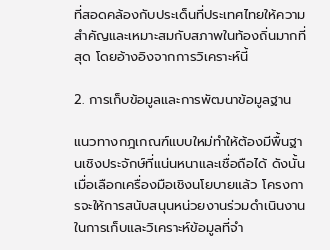ที่สอดคล้องกับประเด็นที่ประเทศไทยให้ความสำคัญและเหมาะสมกับสภาพในท้องถิ่นมากที่สุด โดยอ้างอิงจากการวิเคราะห์นี้

2. การเก็บข้อมูลและการพัฒนาข้อมูลฐาน

แนวทางกฎเกณฑ์แบบใหม่ทำให้ต้องมีพื้นฐานเชิงประจักษ์ที่แน่นหนาและเชื่อถือได้ ดังนั้น เมื่อเลือกเครื่องมือเชิงนโยบายแล้ว โครงการจะให้การสนับสนุนหน่วยงานร่วมดำเนินงานในการเก็บและวิเคราะห์ข้อมูลที่จำ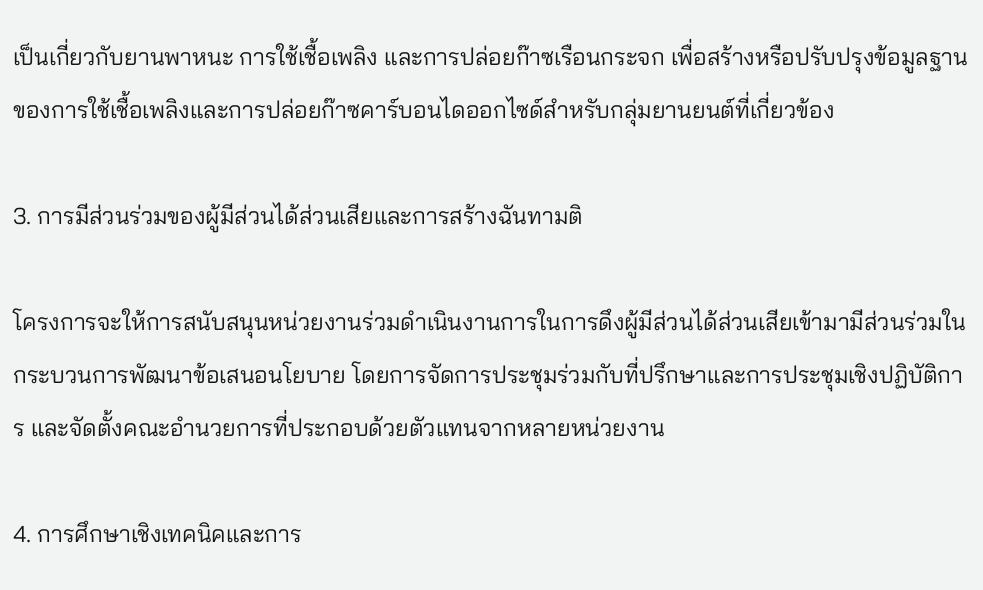เป็นเกี่ยวกับยานพาหนะ การใช้เชื้อเพลิง และการปล่อยก๊าซเรือนกระจก เพื่อสร้างหรือปรับปรุงข้อมูลฐานของการใช้เชื้อเพลิงและการปล่อยก๊าซคาร์บอนไดออกไซด์สำหรับกลุ่มยานยนต์ที่เกี่ยวข้อง

3. การมีส่วนร่วมของผู้มีส่วนได้ส่วนเสียและการสร้างฉันทามติ

โครงการจะให้การสนับสนุนหน่วยงานร่วมดำเนินงานการในการดึงผู้มีส่วนได้ส่วนเสียเข้ามามีส่วนร่วมในกระบวนการพัฒนาข้อเสนอนโยบาย โดยการจัดการประชุมร่วมกับที่ปรึกษาและการประชุมเชิงปฏิบัติการ และจัดตั้งคณะอำนวยการที่ประกอบด้วยตัวแทนจากหลายหน่วยงาน

4. การศึกษาเชิงเทคนิคและการ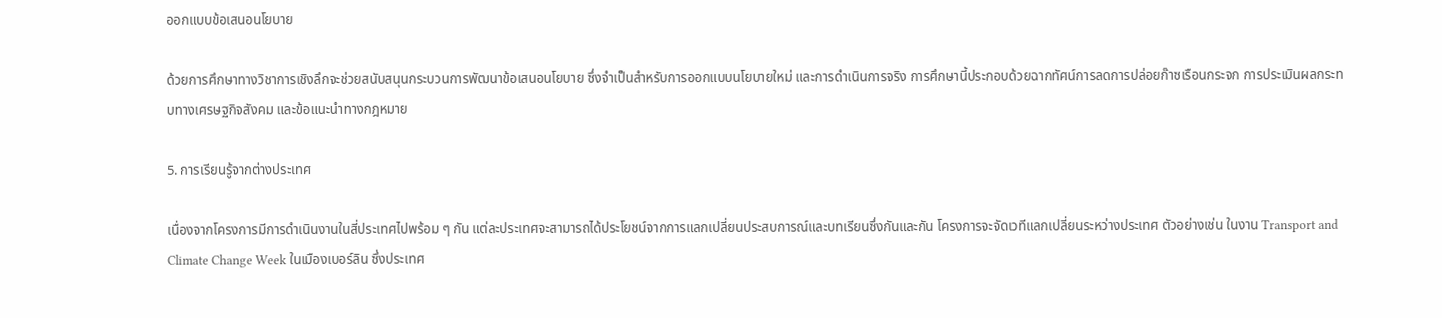ออกแบบข้อเสนอนโยบาย

ด้วยการศึกษาทางวิชาการเชิงลึกจะช่วยสนับสนุนกระบวนการพัฒนาข้อเสนอนโยบาย ซึ่งจำเป็นสำหรับการออกแบบนโยบายใหม่ และการดำเนินการจริง การศึกษานี้ประกอบด้วยฉากทัศน์การลดการปล่อยก๊าซเรือนกระจก การประเมินผลกระทบทางเศรษฐกิจสังคม และข้อแนะนำทางกฎหมาย

5. การเรียนรู้จากต่างประเทศ

เนื่องจากโครงการมีการดำเนินงานในสี่ประเทศไปพร้อม ๆ กัน แต่ละประเทศจะสามารถได้ประโยชน์จากการแลกเปลี่ยนประสบการณ์และบทเรียนซึ่งกันและกัน โครงการจะจัดเวทีแลกเปลี่ยนระหว่างประเทศ ตัวอย่างเช่น ในงาน Transport and Climate Change Week ในเมืองเบอร์ลิน ซึ่งประเทศ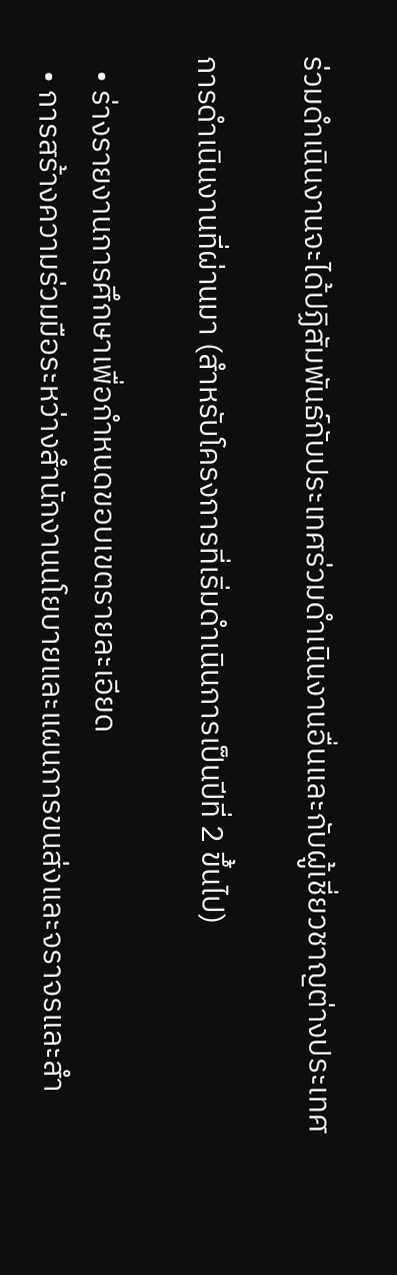ร่วมดำเนินงานจะได้ปฏิสัมพันธ์กับประเทศร่วมดำเนินงานอื่นและกับผู้เชี่ยวชาญต่างประเทศ

การดำเนินงานที่ผ่านมา (สำหรับโครงการที่เริ่มดำเนินการเป็นปีที่ 2 ขึ้นไป)

  • ร่างรายงานการศึกษาเพื่อกำหนดขอบเขตรายละเอียด
  • การสร้างความร่วมมือระหว่างสำนักงานนโยบายและแผนการขนส่งและจราจรและสำ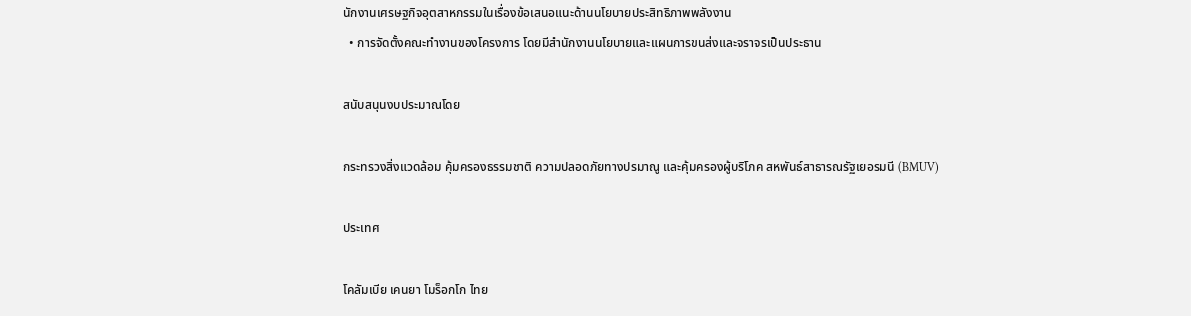นักงานเศรษฐกิจอุตสาหกรรมในเรื่องข้อเสนอแนะด้านนโยบายประสิทธิภาพพลังงาน
  • การจัดตั้งคณะทำงานของโครงการ โดยมีสำนักงานนโยบายและแผนการขนส่งและจราจรเป็นประธาน

สนับสนุนงบประมาณโดย

กระทรวงสิ่งแวดล้อม คุ้มครองธรรมชาติ ความปลอดภัยทางปรมาณู และคุ้มครองผู้บริโภค สหพันธ์สาธารณรัฐเยอรมนี (BMUV)

ประเทศ

โคลัมเบีย เคนยา โมร็อกโก ไทย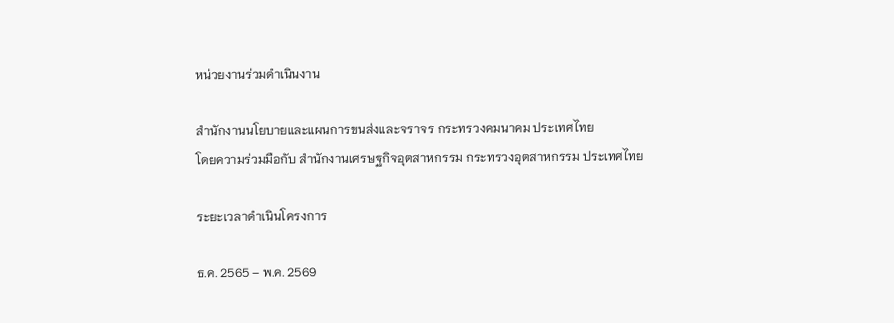หน่วยงานร่วมดำเนินงาน

สำนักงานนโยบายและแผนการขนส่งและจราจร กระทรวงคมนาคม ประเทศไทย
โดยความร่วมมือกับ สำนักงานเศรษฐกิจอุตสาหกรรม กระทรวงอุตสาหกรรม ประเทศไทย

ระยะเวลาดำเนินโครงการ

ธ.ค. 2565 – พ.ค. 2569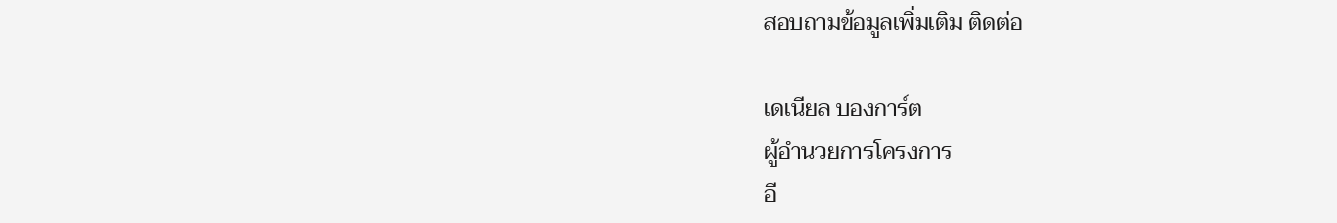สอบถามข้อมูลเพิ่มเติม ติดต่อ

เดเนียล บองการ์ต
ผู้อำนวยการโครงการ
อี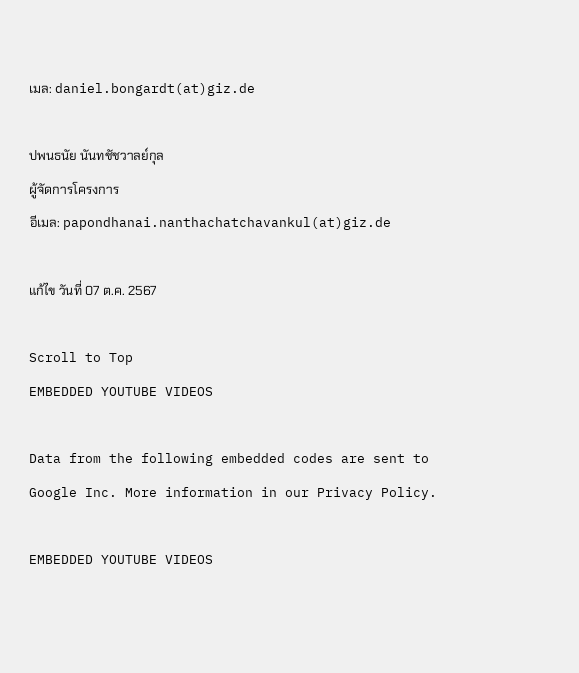เมล: daniel.bongardt(at)giz.de

ปพนธนัย นันทชัชวาลย์กุล
ผู้จัดการโครงการ
อีเมล: papondhanai.nanthachatchavankul(at)giz.de

แก้ไข วันที่ 07 ต.ค. 2567

Scroll to Top
EMBEDDED YOUTUBE VIDEOS

Data from the following embedded codes are sent to Google Inc. More information in our Privacy Policy.

EMBEDDED YOUTUBE VIDEOS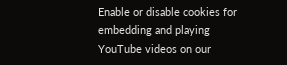Enable or disable cookies for embedding and playing YouTube videos on our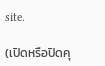site.

(เปิดหรือปิดคุ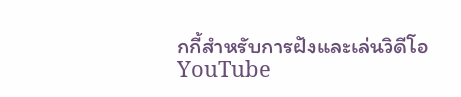กกี้สำหรับการฝังและเล่นวิดีโอ YouTube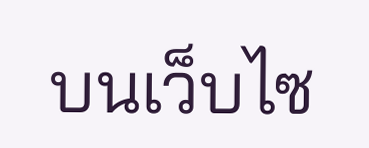บนเว็บไซ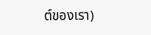ต์ของเรา)